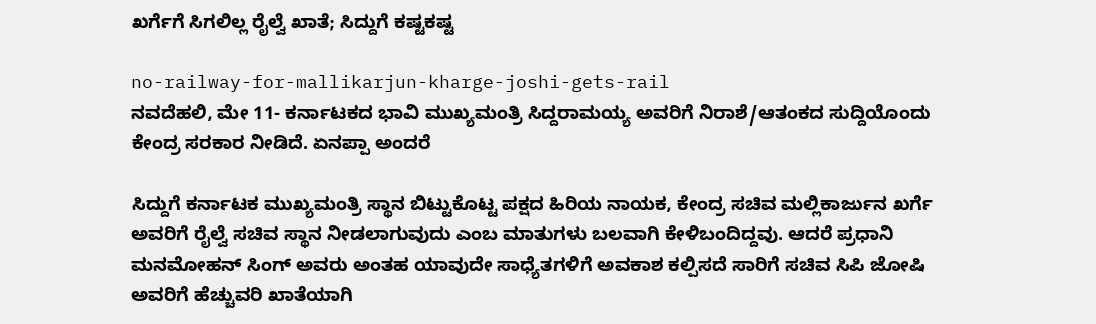ಖರ್ಗೆಗೆ ಸಿಗಲಿಲ್ಲ ರೈಲ್ವೆ ಖಾತೆ; ಸಿದ್ದುಗೆ ಕಷ್ಟಕಷ್ಟ

no-railway-for-mallikarjun-kharge-joshi-gets-rail
ನವದೆಹಲಿ, ಮೇ 11- ಕರ್ನಾಟಕದ ಭಾವಿ ಮುಖ್ಯಮಂತ್ರಿ ಸಿದ್ದರಾಮಯ್ಯ ಅವರಿಗೆ ನಿರಾಶೆ/ಆತಂಕದ ಸುದ್ದಿಯೊಂದು ಕೇಂದ್ರ ಸರಕಾರ ನೀಡಿದೆ. ಏನಪ್ಪಾ ಅಂದರೆ

ಸಿದ್ದುಗೆ ಕರ್ನಾಟಕ ಮುಖ್ಯಮಂತ್ರಿ ಸ್ಥಾನ ಬಿಟ್ಟುಕೊಟ್ಟ ಪಕ್ಷದ ಹಿರಿಯ ನಾಯಕ, ಕೇಂದ್ರ ಸಚಿವ ಮಲ್ಲಿಕಾರ್ಜುನ ಖರ್ಗೆ ಅವರಿಗೆ ರೈಲ್ವೆ ಸಚಿವ ಸ್ಥಾನ ನೀಡಲಾಗುವುದು ಎಂಬ ಮಾತುಗಳು ಬಲವಾಗಿ ಕೇಳಿಬಂದಿದ್ದವು. ಆದರೆ ಪ್ರಧಾನಿ ಮನಮೋಹನ್ ಸಿಂಗ್ ಅವರು ಅಂತಹ ಯಾವುದೇ ಸಾಧ್ಯೆತಗಳಿಗೆ ಅವಕಾಶ ಕಲ್ಪಿಸದೆ ಸಾರಿಗೆ ಸಚಿವ ಸಿಪಿ ಜೋಷಿ ಅವರಿಗೆ ಹೆಚ್ಚುವರಿ ಖಾತೆಯಾಗಿ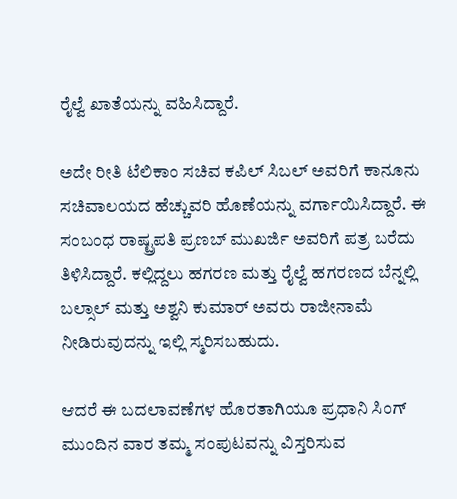ರೈಲ್ವೆ ಖಾತೆಯನ್ನು ವಹಿಸಿದ್ದಾರೆ.

ಅದೇ ರೀತಿ ಟೆಲಿಕಾಂ ಸಚಿವ ಕಪಿಲ್ ಸಿಬಲ್ ಅವರಿಗೆ ಕಾನೂನು ಸಚಿವಾಲಯದ ಹೆಚ್ಚುವರಿ ಹೊಣೆಯನ್ನು ವರ್ಗಾಯಿಸಿದ್ದಾರೆ. ಈ ಸಂಬಂಧ ರಾಷ್ಟ್ರಪತಿ ಪ್ರಣಬ್ ಮುಖರ್ಜಿ ಅವರಿಗೆ ಪತ್ರ ಬರೆದು ತಿಳಿಸಿದ್ದಾರೆ. ಕಲ್ಲಿದ್ದಲು ಹಗರಣ ಮತ್ತು ರೈಲ್ವೆ ಹಗರಣದ ಬೆನ್ನಲ್ಲಿ ಬಲ್ಸಾಲ್ ಮತ್ತು ಅಶ್ವನಿ ಕುಮಾರ್ ಅವರು ರಾಜೀನಾಮೆ ನೀಡಿರುವುದನ್ನು ಇಲ್ಲಿ ಸ್ಮರಿಸಬಹುದು.

ಆದರೆ ಈ ಬದಲಾವಣೆಗಳ ಹೊರತಾಗಿಯೂ ಪ್ರಧಾನಿ ಸಿಂಗ್ ಮುಂದಿನ ವಾರ ತಮ್ಮ ಸಂಪುಟವನ್ನು ವಿಸ್ತರಿಸುವ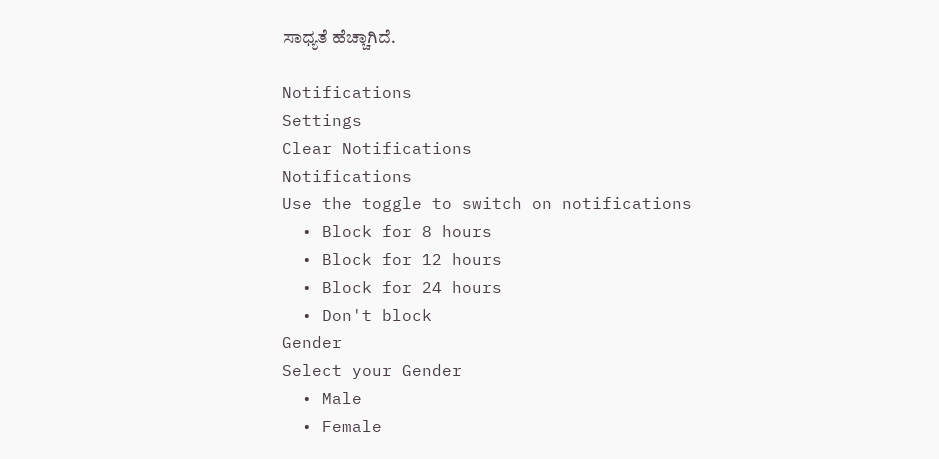ಸಾಧ್ಯತೆ ಹೆಚ್ಚಾಗಿದೆ.

Notifications
Settings
Clear Notifications
Notifications
Use the toggle to switch on notifications
  • Block for 8 hours
  • Block for 12 hours
  • Block for 24 hours
  • Don't block
Gender
Select your Gender
  • Male
  • Female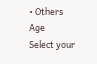• Others
Age
Select your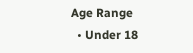Age Range
  • Under 18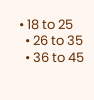• 18 to 25
  • 26 to 35
  • 36 to 45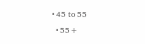• 45 to 55
  • 55+